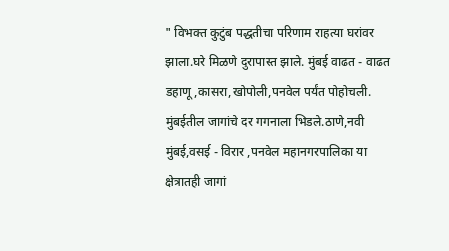" विभक्त कुटुंब पद्धतीचा परिणाम राहत्या घरांवर झाला.घरे मिळणे दुरापास्त झाले. मुंबई वाढत - वाढत डहाणू,कासरा,खोपोली,पनवेल पर्यंत पोहोचली. मुंबईतील जागांचे दर गगनाला भिडले.ठाणे,नवी मुंबई,वसई - विरार ,पनवेल महानगरपालिका या क्षेत्रातही जागां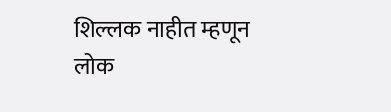शिल्लक नाहीत म्हणून लोक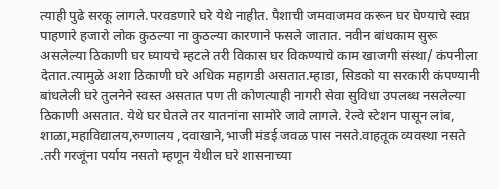त्याही पुढे सरकू लागले.परवडणारे घरे येथे नाहीत. पैशाची जमवाजमव करून घर घेण्याचे स्वप्न पाहणारे हजारो लोक कुठल्या ना कुठल्या कारणाने फसले जातात. नवीन बांधकाम सुरू असलेल्या ठिकाणी घर घ्यायचे म्हटले तरी विकास घर विकण्याचे काम खाजगी संस्था/ कंपनीला देतात.त्यामुळे अशा ठिकाणी घरे अधिक महागडी असतात.म्हाडा, सिडको या सरकारी कंपण्यानी बांधलेली घरे तुलनेने स्वस्त असतात पण ती कोणत्याही नागरी सेवा सुविधा उपलब्ध नसलेल्या ठिकाणी असतात. येथे घर घेतले तर यातनांना सामोरे जावे लागले. रेल्वे स्टेशन पासून लांब, शाळा,महाविद्यालय,रुग्णालय ,दवाखाने,भाजी मंडई जवळ पास नसते.वाहतूक व्यवस्था नसते .तरी गरजूंना पर्याय नसतो म्हणून येथील घरे शासनाच्या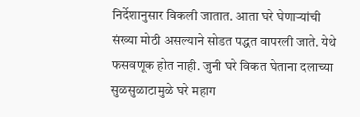निर्देशानुसार विकली जातात. आता घरे घेणाऱ्यांची संख्या मोठी असल्याने सोडत पद्धत वापरली जाते. येथे फसवणूक होत नाही. जुनी घरे विकत घेताना दलाच्या सुळसुळाटामुळे घरे महाग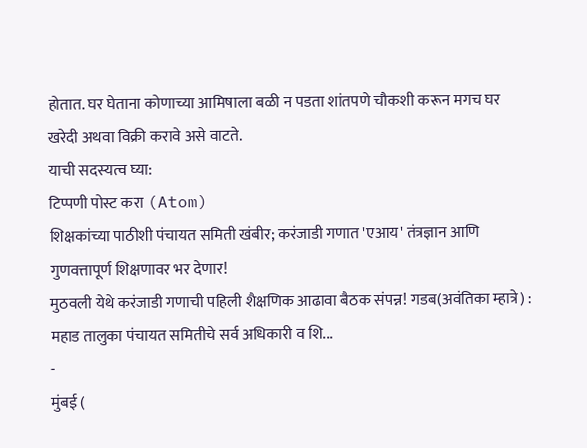होतात. घर घेताना कोणाच्या आमिषाला बळी न पडता शांतपणे चौकशी करून मगच घर खरेदी अथवा विक्री करावे असे वाटते.
याची सदस्यत्व घ्या:
टिप्पणी पोस्ट करा (Atom)
शिक्षकांच्या पाठीशी पंचायत समिती खंबीर; करंजाडी गणात 'एआय' तंत्रज्ञान आणि गुणवत्तापूर्ण शिक्षणावर भर देणार!
मुठवली येथे करंजाडी गणाची पहिली शैक्षणिक आढावा बैठक संपन्न! गडब(अवंतिका म्हात्रे) : महाड तालुका पंचायत समितीचे सर्व अधिकारी व शि...
-
मुंबई (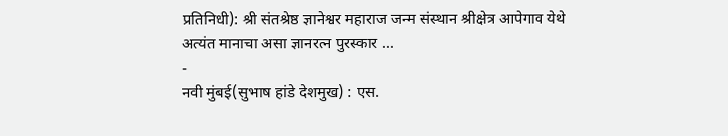प्रतिनिधी): श्री संतश्रेष्ठ ज्ञानेश्वर महाराज जन्म संस्थान श्रीक्षेत्र आपेगाव येथे अत्यंत मानाचा असा ज्ञानरत्न पुरस्कार ...
-
नवी मुंबई(सुभाष हांडे देशमुख) : एस.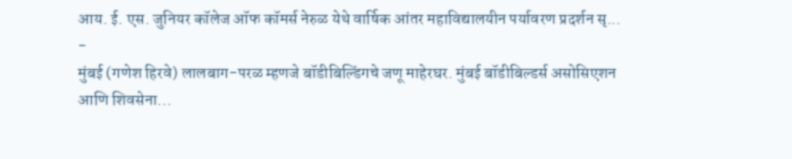आय. ई. एस. जुनियर कॉलेज ऑफ कॉमर्स नेरुळ येथे वार्षिक आंतर महाविद्यालयीन पर्यावरण प्रदर्शन सृ...
-
मुंबई (गणेश हिरवे) लालबाग-परळ म्हणजे बॉडीबिल्डिंगचे जणू माहेरघर. मुंबई बॉडीबिल्डर्स असोसिएशन आणि शिवसेना...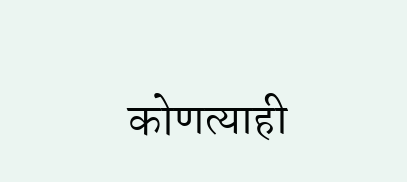कोणत्याही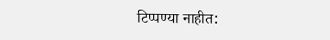टिप्पण्या नाहीत: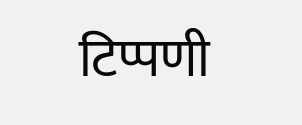टिप्पणी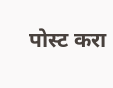पोस्ट करा